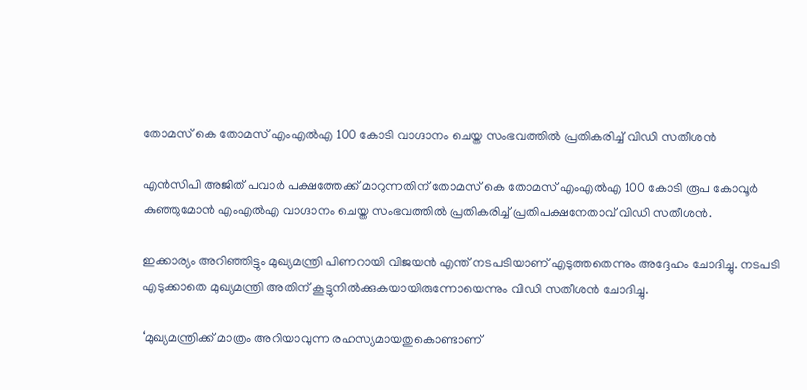തോമസ് കെ തോമസ് എംഎല്‍എ 100 കോടി വാഗ്ദാനം ചെയ്ത സംഭവത്തില്‍ പ്രതികരിച്ച്‌ വിഡി സതീശൻ

എൻസിപി അജിത് പവാർ പക്ഷത്തേക്ക് മാറുന്നതിന് തോമസ് കെ തോമസ് എംഎല്‍എ 100 കോടി രൂപ കോവൂർ കുഞ്ഞുമോൻ എംഎല്‍എ വാഗ്ദാനം ചെയ്ത സംഭവത്തില്‍ പ്രതികരിച്ച്‌ പ്രതിപക്ഷനേതാവ് വിഡി സതീശൻ.

ഇക്കാര്യം അറിഞ്ഞിട്ടും മുഖ്യമന്ത്രി പിണറായി വിജയൻ എന്ത് നടപടിയാണ് എടുത്തതെന്നും അദ്ദേഹം ചോദിച്ചു. നടപടി എടുക്കാതെ മുഖ്യമന്ത്രി അതിന് കൂട്ടുനില്‍ക്കുകയായിരുന്നോയെന്നും വിഡി സതീശൻ ചോദിച്ചു.

‘മുഖ്യമന്ത്രിക്ക് മാത്രം അറിയാവുന്ന രഹസ്യമായതുകൊണ്ടാണ്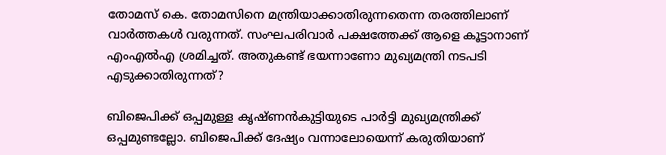തോമസ് കെ. തോമസിനെ മന്ത്രിയാക്കാതിരുന്നതെന്ന തരത്തിലാണ് വാർത്തകള്‍ വരുന്നത്. സംഘപരിവാർ പക്ഷത്തേക്ക് ആളെ കൂട്ടാനാണ് എംഎല്‍എ ശ്രമിച്ചത്. അതുകണ്ട് ഭയന്നാണോ മുഖ്യമന്ത്രി നടപടി എടുക്കാതിരുന്നത്?

ബിജെപിക്ക് ഒപ്പമുള്ള കൃഷ്ണൻകുട്ടിയുടെ പാർട്ടി മുഖ്യമന്ത്രിക്ക് ഒപ്പമുണ്ടല്ലോ. ബിജെപിക്ക് ദേഷ്യം വന്നാലോയെന്ന് കരുതിയാണ്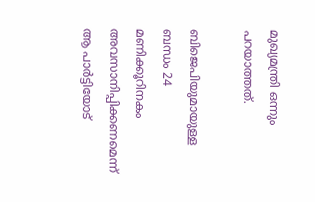മുഖ്യമന്ത്രി ഒന്നും പറയാത്തത്.

ബിജെപിയുമായുള്ള ബന്ധം 24 മണിക്കൂറിനകം അവസാനിപ്പിക്കണമെന്ന് ആ പാർട്ടിയോട്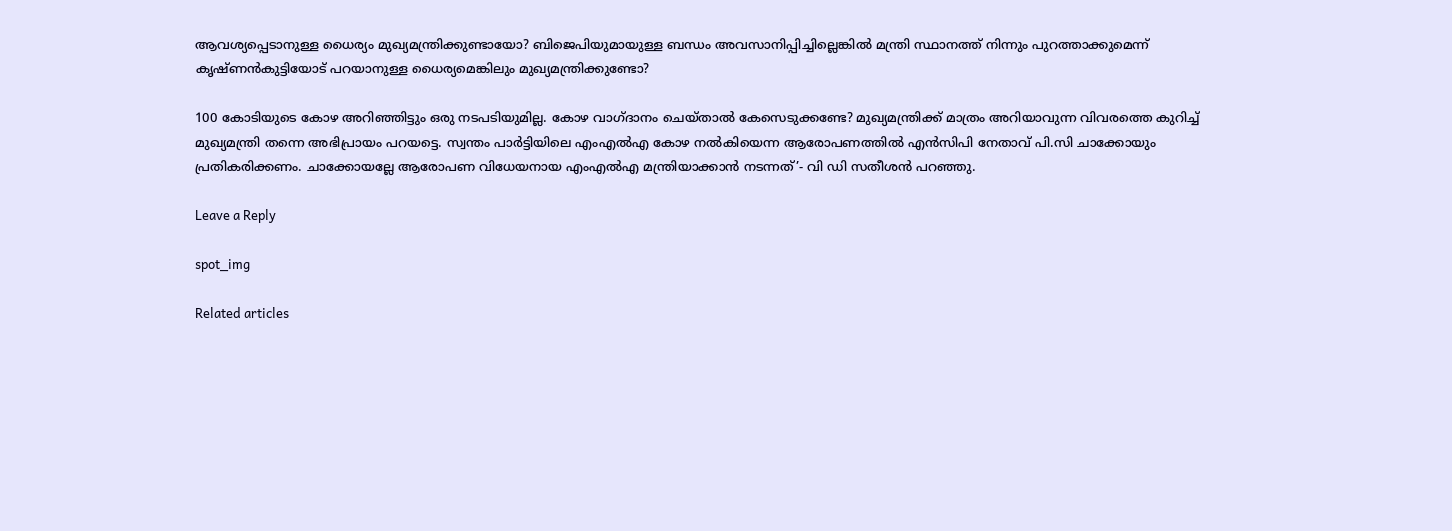ആവശ്യപ്പെടാനുള്ള ധൈര്യം മുഖ്യമന്ത്രിക്കുണ്ടായോ? ബിജെപിയുമായുള്ള ബന്ധം അവസാനിപ്പിച്ചില്ലെങ്കില്‍ മന്ത്രി സ്ഥാനത്ത് നിന്നും പുറത്താക്കുമെന്ന് കൃഷ്ണൻകുട്ടിയോട് പറയാനുള്ള ധൈര്യമെങ്കിലും മുഖ്യമന്ത്രിക്കുണ്ടോ?

100 കോടിയുടെ കോഴ അറിഞ്ഞിട്ടും ഒരു നടപടിയുമില്ല. കോഴ വാഗ്ദാനം ചെയ്താല്‍ കേസെടുക്കണ്ടേ? മുഖ്യമന്ത്രിക്ക് മാത്രം അറിയാവുന്ന വിവരത്തെ കുറിച്ച്‌ മുഖ്യമന്ത്രി തന്നെ അഭിപ്രായം പറയട്ടെ. സ്വന്തം പാർട്ടിയിലെ എംഎല്‍എ കോഴ നല്‍കിയെന്ന ആരോപണത്തില്‍ എൻസിപി നേതാവ് പി.സി ചാക്കോയും പ്രതികരിക്കണം. ചാക്കോയല്ലേ ആരോപണ വിധേയനായ എംഎല്‍എ മന്ത്രിയാക്കാൻ നടന്നത്’- വി ഡി സതീശൻ പറഞ്ഞു.

Leave a Reply

spot_img

Related articles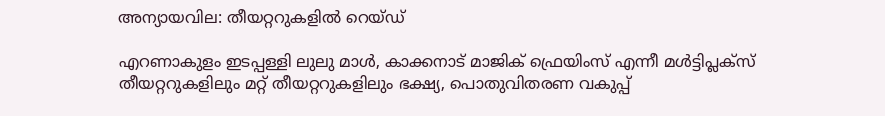അന്യായവില: തീയറ്ററുകളിൽ റെയ്ഡ്

എറണാകുളം ഇടപ്പള്ളി ലുലു മാൾ, കാക്കനാട് മാജിക് ഫ്രെയിംസ് എന്നീ മൾട്ടിപ്ലക്സ് തീയറ്ററുകളിലും മറ്റ് തീയറ്ററുകളിലും ഭക്ഷ്യ, പൊതുവിതരണ വകുപ്പ്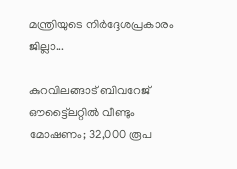മന്ത്രിയുടെ നിർദ്ദേശപ്രകാരം ജില്ലാ...

കുറവിലങ്ങാട് ബിവറേജ് ഔട്ട്ലൈറ്റിൽ വീണ്ടും മോഷണം; 32,000 രൂപ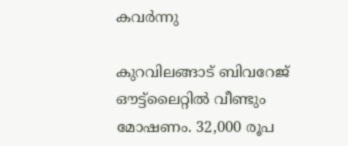കവർന്നു

കുറവിലങ്ങാട് ബിവറേജ് ഔട്ട്ലൈറ്റിൽ വീണ്ടും മോഷണം. 32,000 രൂപ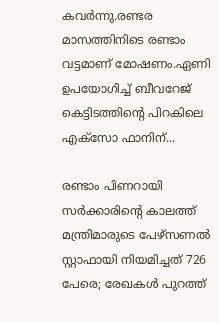കവർന്നു.രണ്ടര മാസത്തിനിടെ രണ്ടാം വട്ടമാണ് മോഷണം.ഏണി ഉപയോഗിച്ച് ബീവറേജ് കെട്ടിടത്തിൻ്റെ പിറകിലെ എക്സോ ഫാനിന്...

രണ്ടാം പിണറായി സർക്കാരിന്റെ കാലത്ത് മന്ത്രിമാരുടെ പേഴ്സണല്‍ സ്റ്റാഫായി നിയമിച്ചത് 726 പേരെ; രേഖകള്‍ പുറത്ത്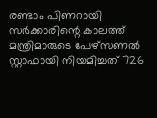രണ്ടാം പിണറായി സർക്കാരിന്റെ കാലത്ത് മന്ത്രിമാരുടെ പേഴ്സണല്‍ സ്റ്റാഫായി നിയമിച്ചത് 726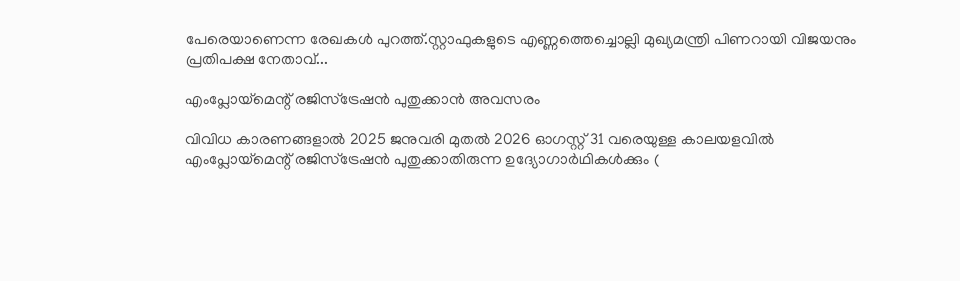പേരെയാണെന്ന രേഖകള്‍ പുറത്ത്.സ്റ്റാഫുകളുടെ എണ്ണത്തെച്ചൊല്ലി മുഖ്യമന്ത്രി പിണറായി വിജയനും പ്രതിപക്ഷ നേതാവ്...

എംപ്ലോയ്‌മെന്റ് രജിസ്‌ട്രേഷൻ പുതുക്കാൻ അവസരം

വിവിധ കാരണങ്ങളാൽ 2025 ജനുവരി മുതൽ 2026 ഓഗസ്റ്റ് 31 വരെയുള്ള കാലയളവിൽ എംപ്ലോയ്‌മെന്റ് രജിസ്‌ട്രേഷൻ പുതുക്കാതിരുന്ന ഉദ്യോഗാർഥികൾക്കും (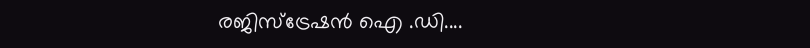രജിസ്ട്രേഷൻ ഐ .ഡി....